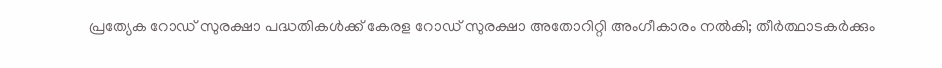പ്രത്യേക റോഡ് സുരക്ഷാ പദ്ധതികൾക്ക് കേരള റോഡ് സുരക്ഷാ അതോറിറ്റി അംഗീകാരം നൽകി; തീർത്ഥാടകർക്കും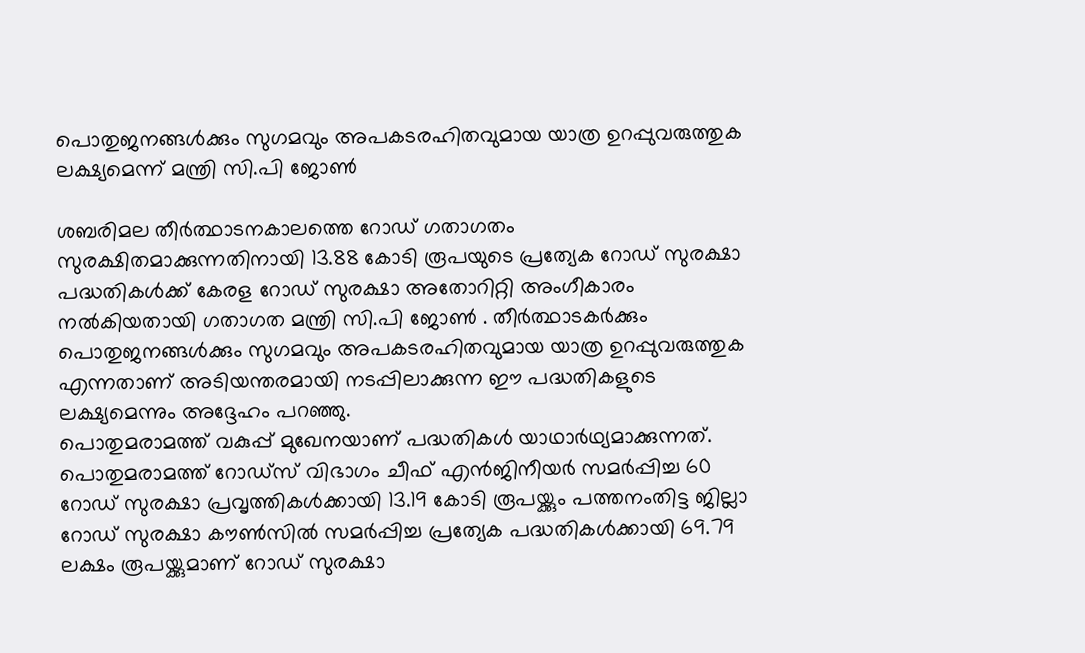പൊതുജനങ്ങൾക്കും സുഗമവും അപകടരഹിതവുമായ യാത്ര ഉറപ്പുവരുത്തുക ലക്ഷ്യമെന്ന് മന്ത്രി സി.പി ജോൺ

ശബരിമല തീർത്ഥാടനകാലത്തെ റോഡ് ഗതാഗതം സുരക്ഷിതമാക്കുന്നതിനായി 13.88 കോടി രൂപയുടെ പ്രത്യേക റോഡ് സുരക്ഷാ പദ്ധതികൾക്ക് കേരള റോഡ് സുരക്ഷാ അതോറിറ്റി അംഗീകാരം നൽകിയതായി ഗതാഗത മന്ത്രി സി.പി ജോൺ . തീർത്ഥാടകർക്കും പൊതുജനങ്ങൾക്കും സുഗമവും അപകടരഹിതവുമായ യാത്ര ഉറപ്പുവരുത്തുക എന്നതാണ് അടിയന്തരമായി നടപ്പിലാക്കുന്ന ഈ പദ്ധതികളുടെ ലക്ഷ്യമെന്നും അദ്ദേഹം പറഞ്ഞു.
പൊതുമരാമത്ത് വകുപ്പ് മുഖേനയാണ് പദ്ധതികൾ യാഥാർഥ്യമാക്കുന്നത്. പൊതുമരാമത്ത് റോഡ്സ് വിഭാഗം ചീഫ് എൻജിനീയർ സമർപ്പിച്ച 60 റോഡ് സുരക്ഷാ പ്രവൃത്തികൾക്കായി 13.19 കോടി രൂപയ്ക്കും പത്തനംതിട്ട ജില്ലാ റോഡ് സുരക്ഷാ കൗൺസിൽ സമർപ്പിച്ച പ്രത്യേക പദ്ധതികൾക്കായി 69.79 ലക്ഷം രൂപയ്ക്കുമാണ് റോഡ് സുരക്ഷാ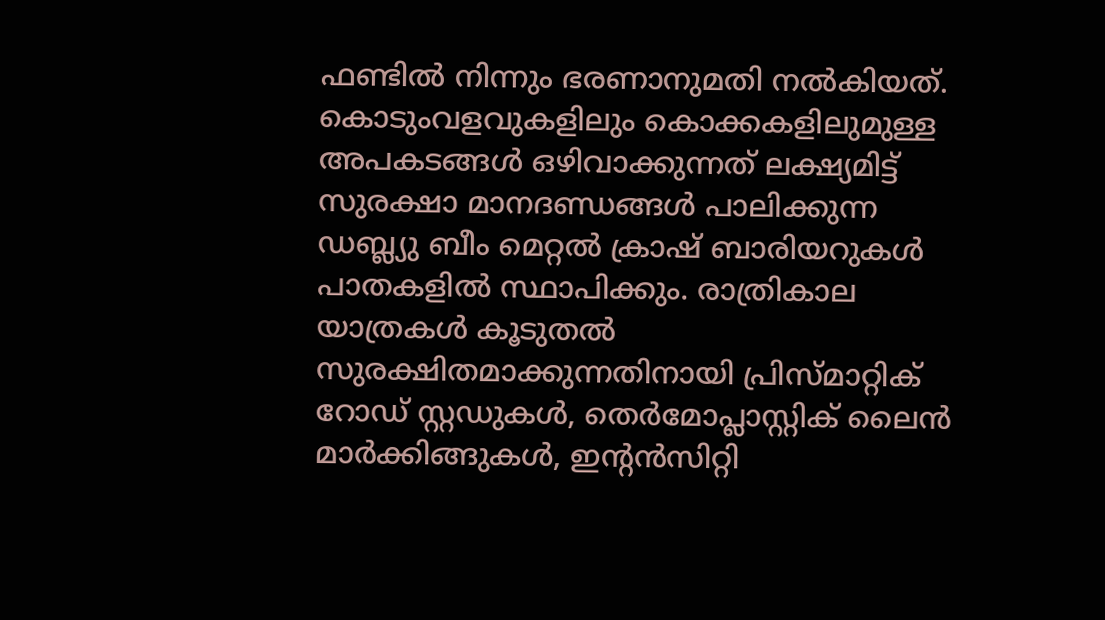ഫണ്ടിൽ നിന്നും ഭരണാനുമതി നൽകിയത്.
കൊടുംവളവുകളിലും കൊക്കകളിലുമുള്ള അപകടങ്ങൾ ഒഴിവാക്കുന്നത് ലക്ഷ്യമിട്ട് സുരക്ഷാ മാനദണ്ഡങ്ങൾ പാലിക്കുന്ന ഡബ്ല്യു ബീം മെറ്റൽ ക്രാഷ് ബാരിയറുകൾ പാതകളിൽ സ്ഥാപിക്കും. രാത്രികാല യാത്രകൾ കൂടുതൽ സുരക്ഷിതമാക്കുന്നതിനായി പ്രിസ്മാറ്റിക് റോഡ് സ്റ്റഡുകൾ, തെർമോപ്ലാസ്റ്റിക് ലൈൻ മാർക്കിങ്ങുകൾ, ഇൻ്റൻസിറ്റി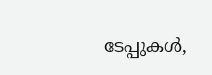ടേപ്പുകൾ,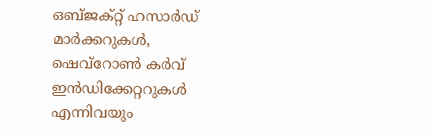ഒബ്ജക്റ്റ് ഹസാർഡ് മാർക്കറുകൾ, ഷെവ്റോൺ കർവ് ഇൻഡിക്കേറ്ററുകൾ എന്നിവയും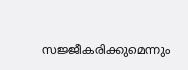സജ്ജീകരിക്കുമെന്നും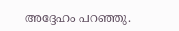അദ്ദേഹം പറഞ്ഞു.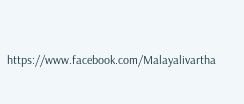https://www.facebook.com/Malayalivartha